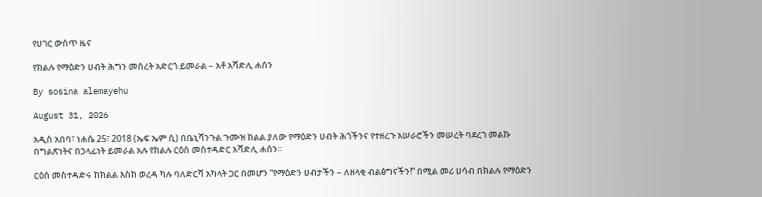የሀገር ውስጥ ዜና

የክልሉ የማዕድን ሀብት ሕግን መሰረት አድርጎ ይመራል – አቶ አሻድሊ ሐሰን

By sosina alemayehu

August 31, 2026

አዲስ አበባ፣ ነሐሴ 25፣ 2018 (ኤፍ ኤም ሲ) በቤኒሻንጉል ጉሙዝ ክልል ያለው የማዕድን ሀብት ሕጎችንና የተዘረጉ አሠራሮችን መሠረት ባደረገ መልኩ በግልጽነትና በኃላፊነት ይመራል አሉ የክልሉ ርዕሰ መስተዳድር አሻድሊ ሐሰን።

ርዕሰ መስተዳድሩ ከክልል እስከ ወረዳ ካሉ ባለድርሻ አካላት ጋር በመሆን “የማዕድን ሀብታችን – ለዘላቂ ብልፅግናችን!” በሚል መሪ ሀሳብ በክልሉ የማዕድን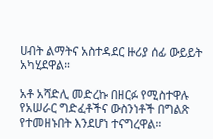ሀብት ልማትና አስተዳደር ዙሪያ ሰፊ ውይይት አካሂደዋል።

አቶ አሻድሊ መድረኩ በዘርፉ የሚስተዋሉ የአሠራር ግድፈቶችና ውስንነቶች በግልጽ የተመዘኑበት እንደሆነ ተናግረዋል።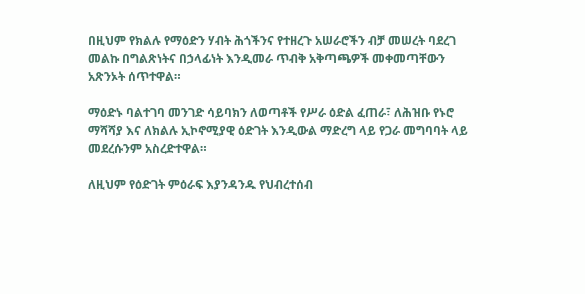በዚህም የክልሉ የማዕድን ሃብት ሕጎችንና የተዘረጉ አሠራሮችን ብቻ መሠረት ባደረገ መልኩ በግልጽነትና በኃላፊነት እንዲመራ ጥብቅ አቅጣጫዎች መቀመጣቸውን አጽንኦት ሰጥተዋል።

ማዕድኑ ባልተገባ መንገድ ሳይባክን ለወጣቶች የሥራ ዕድል ፈጠራ፣ ለሕዝቡ የኑሮ ማሻሻያ እና ለክልሉ ኢኮኖሚያዊ ዕድገት እንዲውል ማድረግ ላይ የጋራ መግባባት ላይ መደረሱንም አስረድተዋል።

ለዚህም የዕድገት ምዕራፍ እያንዳንዱ የህብረተሰብ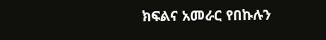ክፍልና አመራር የበኩሉን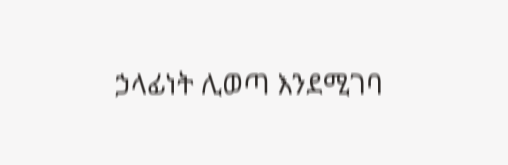ኃላፊነት ሊወጣ እንደሚገባ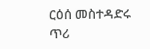ርዕሰ መስተዳድሩ ጥሪ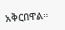አቅርበዋል።